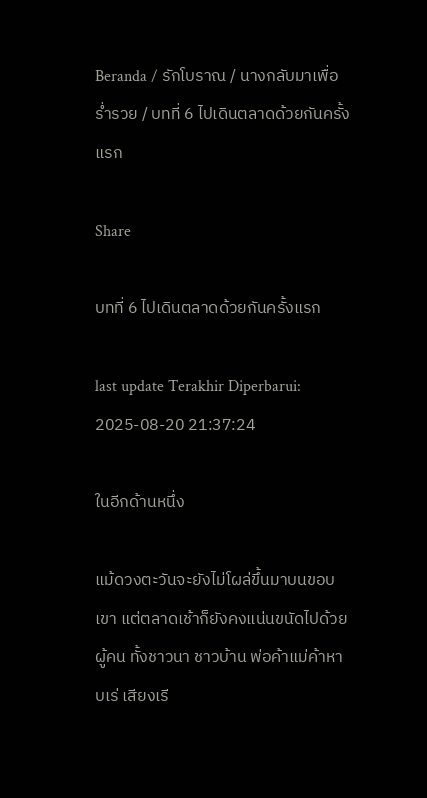Beranda / รักโบราณ / นางกลับมาเพื่อร่ำรวย / บทที่ 6 ไปเดินตลาดด้วยกันครั้งแรก

Share

บทที่ 6 ไปเดินตลาดด้วยกันครั้งแรก

last update Terakhir Diperbarui: 2025-08-20 21:37:24

ในอีกด้านหนึ่ง

แม้ดวงตะวันจะยังไม่โผล่ขึ้นมาบนขอบเขา แต่ตลาดเช้าก็ยังคงแน่นขนัดไปด้วยผู้คน ทั้งชาวนา ชาวบ้าน พ่อค้าแม่ค้าหาบเร่ เสียงเรี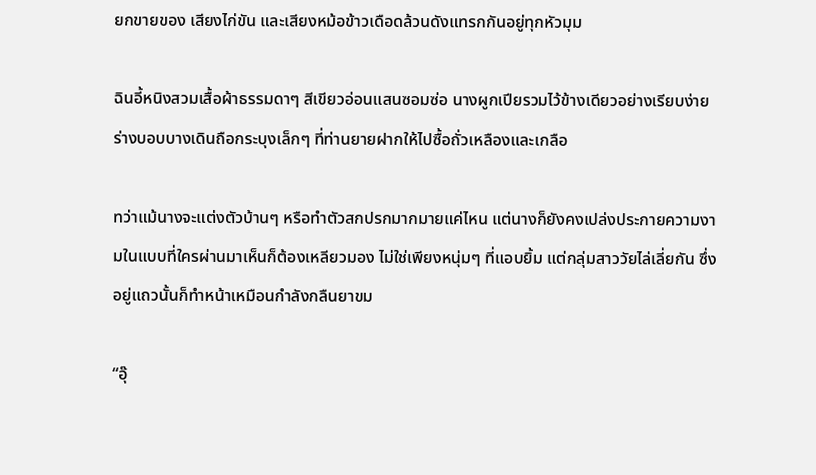ยกขายของ เสียงไก่ขัน และเสียงหม้อข้าวเดือดล้วนดังแทรกกันอยู่ทุกหัวมุม

ฉินอี้หนิงสวมเสื้อผ้าธรรมดาๆ สีเขียวอ่อนแสนซอมซ่อ นางผูกเปียรวมไว้ข้างเดียวอย่างเรียบง่าย ร่างบอบบางเดินถือกระบุงเล็กๆ ที่ท่านยายฝากให้ไปซื้อถั่วเหลืองและเกลือ

ทว่าแม้นางจะแต่งตัวบ้านๆ หรือทำตัวสกปรกมากมายแค่ไหน แต่นางก็ยังคงเปล่งประกายความงามในแบบที่ใครผ่านมาเห็นก็ต้องเหลียวมอง ไม่ใช่เพียงหนุ่มๆ ที่แอบยิ้ม แต่กลุ่มสาววัยไล่เลี่ยกัน ซึ่งอยู่แถวนั้นก็ทำหน้าเหมือนกำลังกลืนยาขม

“อุ๊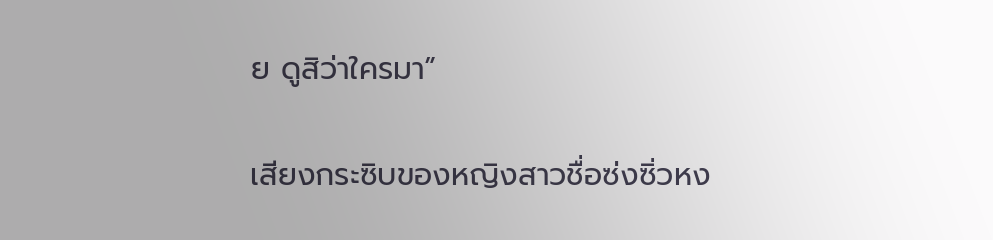ย ดูสิว่าใครมา”

เสียงกระซิบของหญิงสาวชื่อซ่งซิ่วหง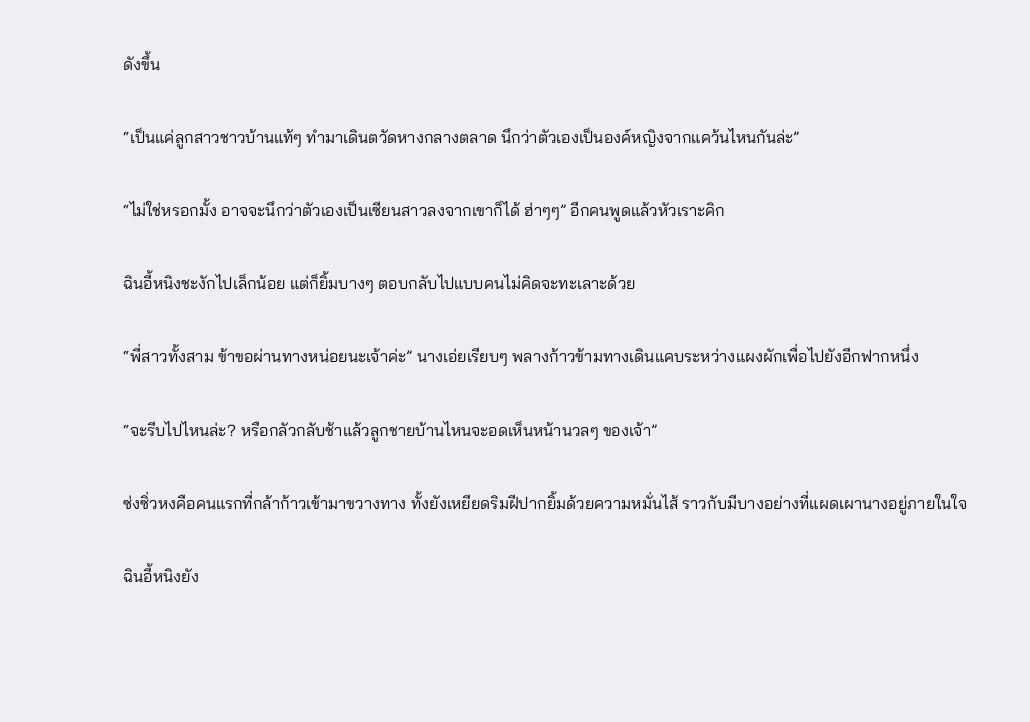ดังขึ้น

“เป็นแค่ลูกสาวชาวบ้านแท้ๆ ทำมาเดินตวัดหางกลางตลาด นึกว่าตัวเองเป็นองค์หญิงจากแคว้นไหนกันล่ะ”

“ไม่ใช่หรอกมั้ง อาจจะนึกว่าตัวเองเป็นเซียนสาวลงจากเขาก็ได้ ฮ่าๆๆ” อีกคนพูดแล้วหัวเราะคิก

ฉินอี้หนิงชะงักไปเล็กน้อย แต่ก็ยิ้มบางๆ ตอบกลับไปแบบคนไม่คิดจะทะเลาะด้วย

“พี่สาวทั้งสาม ข้าขอผ่านทางหน่อยนะเจ้าค่ะ” นางเอ่ยเรียบๆ พลางก้าวข้ามทางเดินแคบระหว่างแผงผักเพื่อไปยังอีกฟากหนึ่ง

“จะรีบไปไหนล่ะ? หรือกลัวกลับช้าแล้วลูกชายบ้านไหนจะอดเห็นหน้านวลๆ ของเจ้า”

ซ่งซิ่วหงคือคนแรกที่กล้าก้าวเข้ามาขวางทาง ทั้งยังเหยียดริมฝีปากยิ้มด้วยความหมั่นไส้ ราวกับมีบางอย่างที่แผดเผานางอยู่ภายในใจ

ฉินอี้หนิงยัง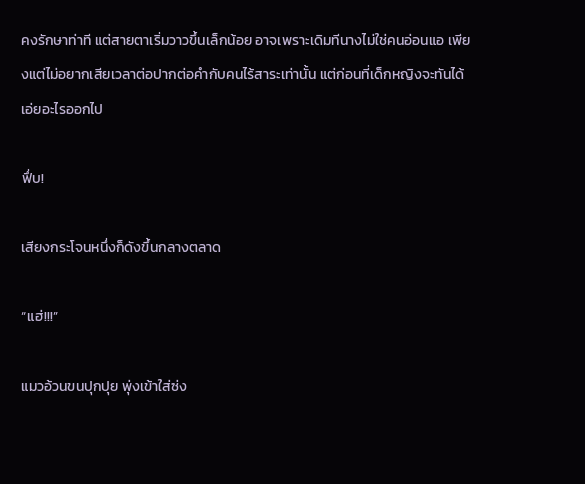คงรักษาท่าที แต่สายตาเริ่มวาวขึ้นเล็กน้อย อาจเพราะเดิมทีนางไม่ใช่คนอ่อนแอ เพียงแต่ไม่อยากเสียเวลาต่อปากต่อคำกับคนไร้สาระเท่านั้น แต่ก่อนที่เด็กหญิงจะทันได้เอ่ยอะไรออกไป

ฟึ่บ!

เสียงกระโจนหนึ่งก็ดังขึ้นกลางตลาด

“แฮ่!!!”

แมวอ้วนขนปุกปุย พุ่งเข้าใส่ซ่ง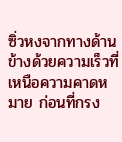ซิ่วหงจากทางด้านข้างด้วยความเร็วที่เหนือความคาดหมาย ก่อนที่กรง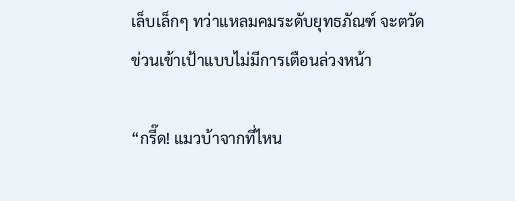เล็บเล็กๆ ทว่าแหลมคมระดับยุทธภัณฑ์ จะตวัดข่วนเข้าเป้าแบบไม่มีการเตือนล่วงหน้า

“กรี๊ด! แมวบ้าจากที่ไหน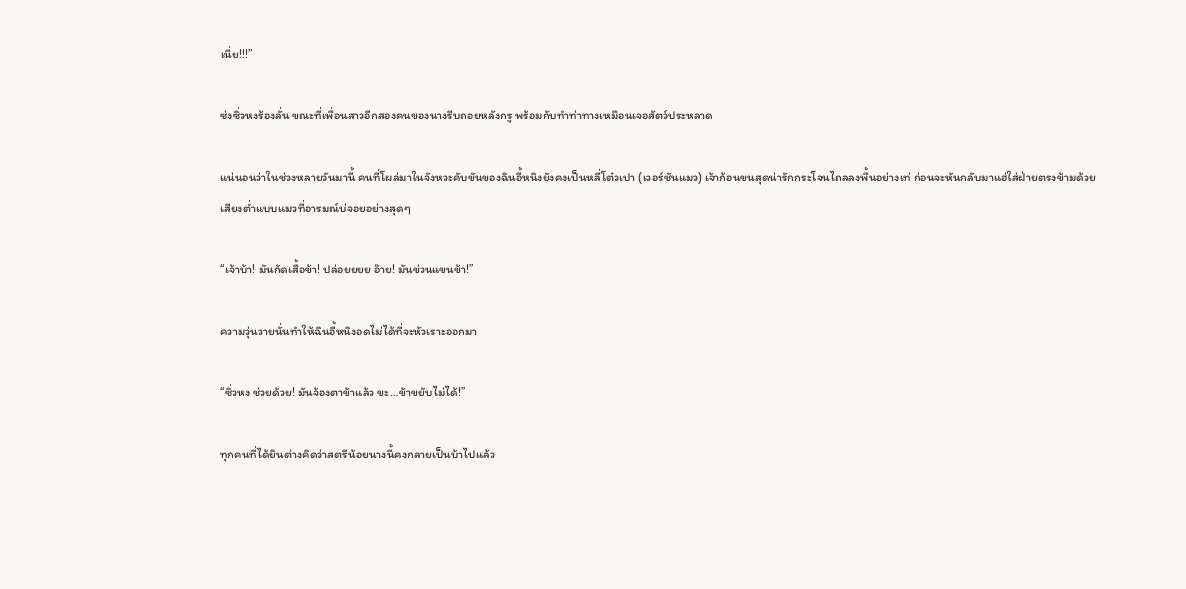เนี่ย!!!”

ซ่งซิ่วหงร้องลั่น ขณะที่เพื่อนสาวอีกสองคนของนางรีบถอยหลังกรู พร้อมกับทำท่าทางเหมือนเจอสัตว์ประหลาด

แน่นอนว่าในช่วงหลายวันมานี้ คนที่โผล่มาในจังหวะคับขันของฉินอี้หนิงยังคงเป็นหลี่โต๋วเปา (เวอร์ชันแมว) เจ้าก้อนขนสุดน่ารักกระโจนไถลลงพื้นอย่างเท่ ก่อนจะหันกลับมาแฮ่ใส่ฝ่ายตรงข้ามด้วยเสียงต่ำแบบแมวที่อารมณ์บ่จอยอย่างสุดๆ

“เจ้าบ้า! มันกัดเสื้อข้า! ปล่อยยยย อ๊าย! มันข่วนแขนข้า!”

ความวุ่นวายนั่นทำให้ฉินอี้หนิงอดไม่ได้ที่จะหัวเราะออกมา

“ซิ่วหง ช่วยด้วย! มันจ้องตาข้าแล้ว ขะ…ข้าขยับไม่ได้!”

ทุกคนที่ได้ยินต่างคิดว่าสตรีน้อยนางนี้คงกลายเป็นบ้าไปแล้ว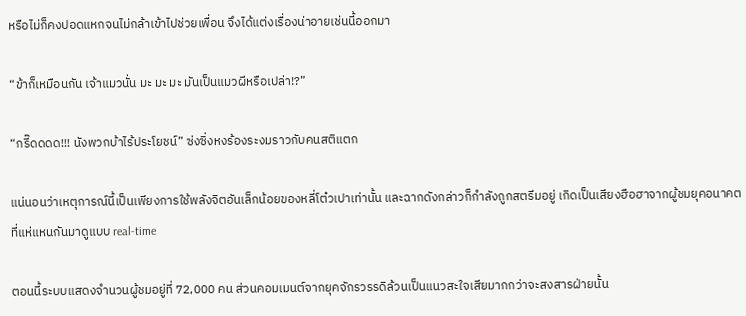หรือไม่ก็คงปอดแหกจนไม่กล้าเข้าไปช่วยเพื่อน จึงได้แต่งเรื่องน่าอายเช่นนี้ออกมา

“ข้าก็เหมือนกัน เจ้าแมวนั่น มะ มะ มะ มันเป็นแมวผีหรือเปล่า!?”

“กรี๊ดดดด!!! นังพวกบ้าไร้ประโยชน์” ซ่งซิ่งหงร้องระงมราวกับคนสติแตก

แน่นอนว่าเหตุการณ์นี้เป็นเพียงการใช้พลังจิตอันเล็กน้อยของหลี่โต๋วเปาเท่านั้น และฉากดังกล่าวก็กำลังถูกสตรีมอยู่ เกิดเป็นเสียงฮือฮาจากผู้ชมยุคอนาคตที่แห่แหนกันมาดูแบบ real-time

ตอนนี้ระบบแสดงจำนวนผู้ชมอยู่ที่ 72,000 คน ส่วนคอมเมนต์จากยุคจักรวรรดิล้วนเป็นแนวสะใจเสียมากกว่าจะสงสารฝ่ายนั้น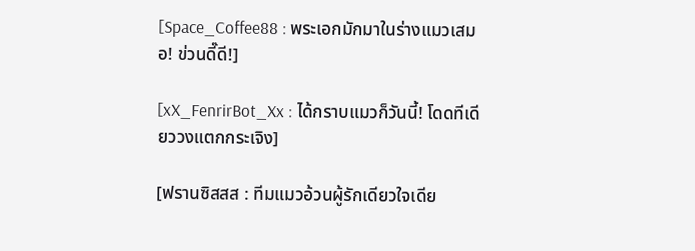[Space_Coffee88 : พระเอกมักมาในร่างแมวเสมอ! ข่วนดี๊ดี!]

[xX_FenrirBot_Xx : ได้กราบแมวก็วันนี้! โดดทีเดียววงแตกกระเจิง]

[ฟรานซิสสส : ทีมแมวอ้วนผู้รักเดียวใจเดีย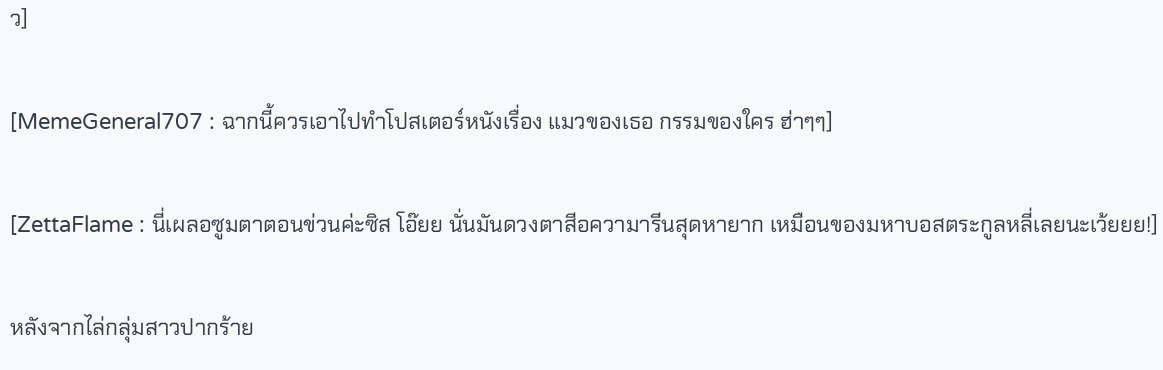ว]

[MemeGeneral707 : ฉากนี้ควรเอาไปทำโปสเตอร์หนังเรื่อง แมวของเธอ กรรมของใคร ฮ่าๆๆ]

[ZettaFlame : นี่เผลอซูมตาตอนข่วนค่ะซิส โอ๊ยย นั่นมันดวงตาสีอความารีนสุดหายาก เหมือนของมหาบอสตระกูลหลี่เลยนะเว้ยยย!]

หลังจากไล่กลุ่มสาวปากร้าย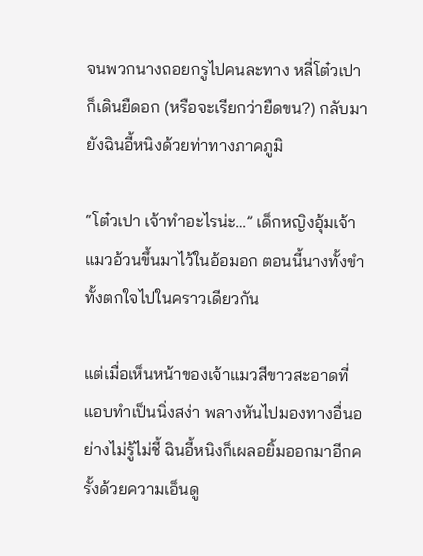จนพวกนางถอยกรูไปคนละทาง หลี่โต๋วเปาก็เดินยืดอก (หรือจะเรียกว่ายืดขน?) กลับมายังฉินอี้หนิงด้วยท่าทางภาคภูมิ

“โต๋วเปา เจ้าทำอะไรน่ะ…” เด็กหญิงอุ้มเจ้าแมวอ้วนขึ้นมาไว้ในอ้อมอก ตอนนี้นางทั้งขำทั้งตกใจไปในคราวเดียวกัน

แต่เมื่อเห็นหน้าของเจ้าแมวสีขาวสะอาดที่แอบทำเป็นนิ่งสง่า พลางหันไปมองทางอื่นอย่างไม่รู้ไม่ชี้ ฉินอี้หนิงก็เผลอยิ้มออกมาอีกครั้งด้วยความเอ็นดู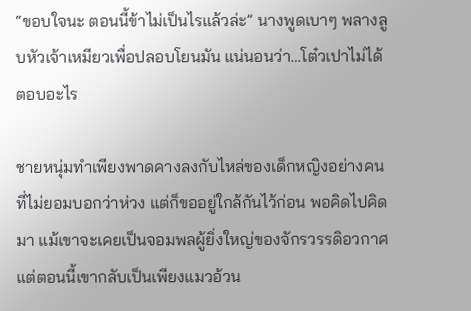“ขอบใจนะ ตอนนี้ข้าไม่เป็นไรแล้วล่ะ” นางพูดเบาๆ พลางลูบหัวเจ้าเหมียวเพื่อปลอบโยนมัน แน่นอนว่า…โต๋วเปาไม่ได้ตอบอะไร

ชายหนุ่มทำเพียงพาดคางลงกับไหล่ของเด็กหญิงอย่างคนที่ไม่ยอมบอกว่าห่วง แต่ก็ขออยู่ใกล้กันไว้ก่อน พอคิดไปคิดมา แม้เขาจะเคยเป็นจอมพลผู้ยิ่งใหญ่ของจักรวรรดิอวกาศ แต่ตอนนี้เขากลับเป็นเพียงแมวอ้วน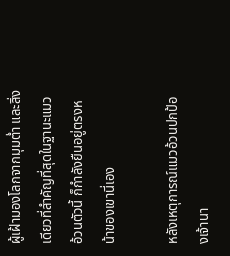ผู้เฝ้ามองโลกจากมุมต่ำ และสิ่งเดียวที่สำคัญที่สุดในฐานะแมวอ้วนตัวนี้ ก็กำลังยืนอยู่ตรงหน้าของเขานี่เอง

หลังเหตุการณ์แมวอ้วนปกป้องเจ้านา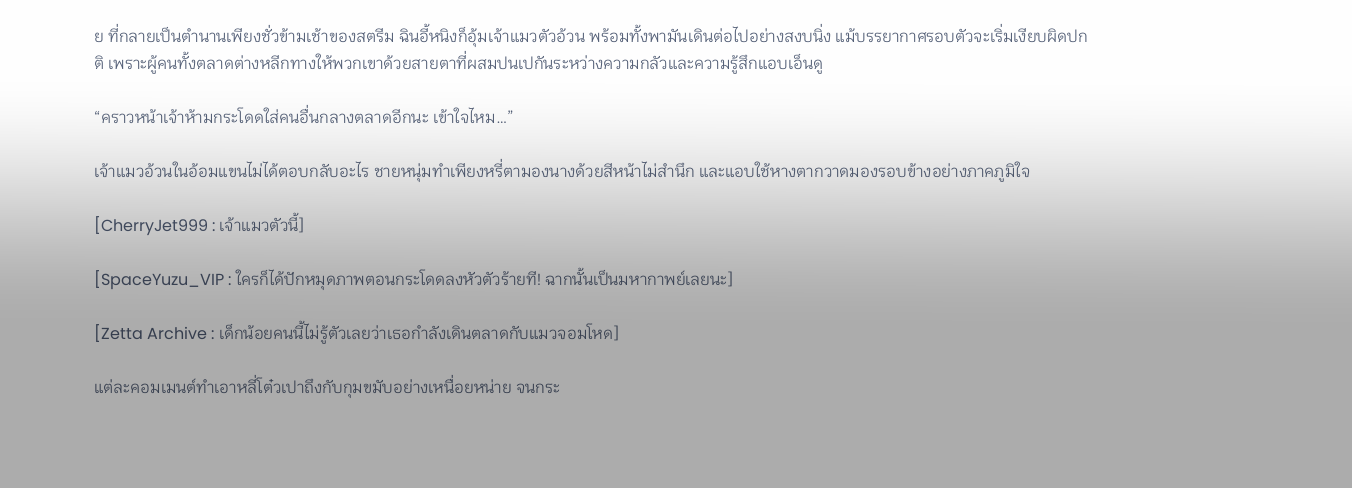ย ที่กลายเป็นตำนานเพียงชั่วข้ามเช้าของสตรีม ฉินอี้หนิงก็อุ้มเจ้าแมวตัวอ้วน พร้อมทั้งพามันเดินต่อไปอย่างสงบนิ่ง แม้บรรยากาศรอบตัวจะเริ่มเงียบผิดปกติ เพราะผู้คนทั้งตลาดต่างหลีกทางให้พวกเขาด้วยสายตาที่ผสมปนเปกันระหว่างความกลัวและความรู้สึกแอบเอ็นดู

“คราวหน้าเจ้าห้ามกระโดดใส่คนอื่นกลางตลาดอีกนะ เข้าใจไหม…”

เจ้าแมวอ้วนในอ้อมแขนไม่ได้ตอบกลับอะไร ชายหนุ่มทำเพียงหรี่ตามองนางด้วยสีหน้าไม่สำนึก และแอบใช้หางตากวาดมองรอบข้างอย่างภาคภูมิใจ

[CherryJet999 : เจ้าแมวตัวนี้]

[SpaceYuzu_VIP : ใครก็ได้ปักหมุดภาพตอนกระโดดลงหัวตัวร้ายที! ฉากนั้นเป็นมหากาพย์เลยนะ]

[Zetta Archive : เด็กน้อยคนนี้ไม่รู้ตัวเลยว่าเธอกำลังเดินตลาดกับแมวจอมโหด]

แต่ละคอมเมนต์ทำเอาหลี่โต๋วเปาถึงกับกุมขมับอย่างเหนื่อยหน่าย จนกระ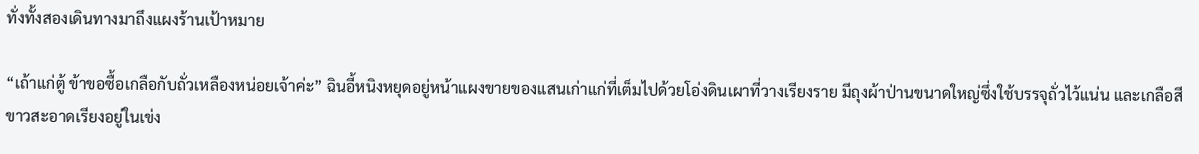ทั่งทั้งสองเดินทางมาถึงแผงร้านเป้าหมาย

“เถ้าแก่ตู้ ข้าขอซื้อเกลือกับถั่วเหลืองหน่อยเจ้าค่ะ” ฉินอี้หนิงหยุดอยู่หน้าแผงขายของแสนเก่าแก่ที่เต็มไปด้วยโอ่งดินเผาที่วางเรียงราย มีถุงผ้าป่านขนาดใหญ่ซึ่งใช้บรรจุถั่วไว้แน่น และเกลือสีขาวสะอาดเรียงอยู่ในเข่ง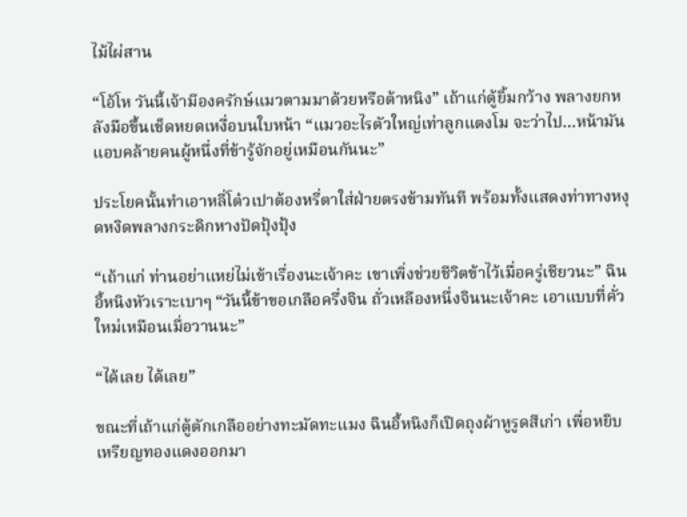ไม้ไผ่สาน

“โอ้โห วันนี้เจ้ามีองครักษ์แมวตามมาด้วยหรือต้าหนิง” เถ้าแก่ตู้ยิ้มกว้าง พลางยกหลังมือขึ้นเช็ดหยดเหงื่อบนใบหน้า “แมวอะไรตัวใหญ่เท่าลูกแตงโม จะว่าไป…หน้ามันแอบคล้ายคนผู้หนึ่งที่ข้ารู้จักอยู่เหมือนกันนะ”

ประโยคนั้นทำเอาหลี่โต๋วเปาต้องหรี่ตาใส่ฝ่ายตรงข้ามทันที พร้อมทั้งแสดงท่าทางหงุดหงิดพลางกระดิกหางปัดปุ้งปุ้ง

“เถ้าแก่ ท่านอย่าแหย่ไม่เข้าเรื่องนะเจ้าคะ เขาเพิ่งช่วยชีวิตข้าไว้เมื่อครู่เชียวนะ” ฉินอี้หนิงหัวเราะเบาๆ “วันนี้ข้าขอเกลือครึ่งจิน ถั่วเหลืองหนึ่งจินนะเจ้าคะ เอาแบบที่คั่วใหม่เหมือนเมื่อวานนะ”

“ได้เลย ได้เลย”

ขณะที่เถ้าแก่ตู้ตักเกลืออย่างทะมัดทะแมง ฉินอี้หนิงก็เปิดถุงผ้าหูรูดสีเก่า เพื่อหยิบเหรียญทองแดงออกมา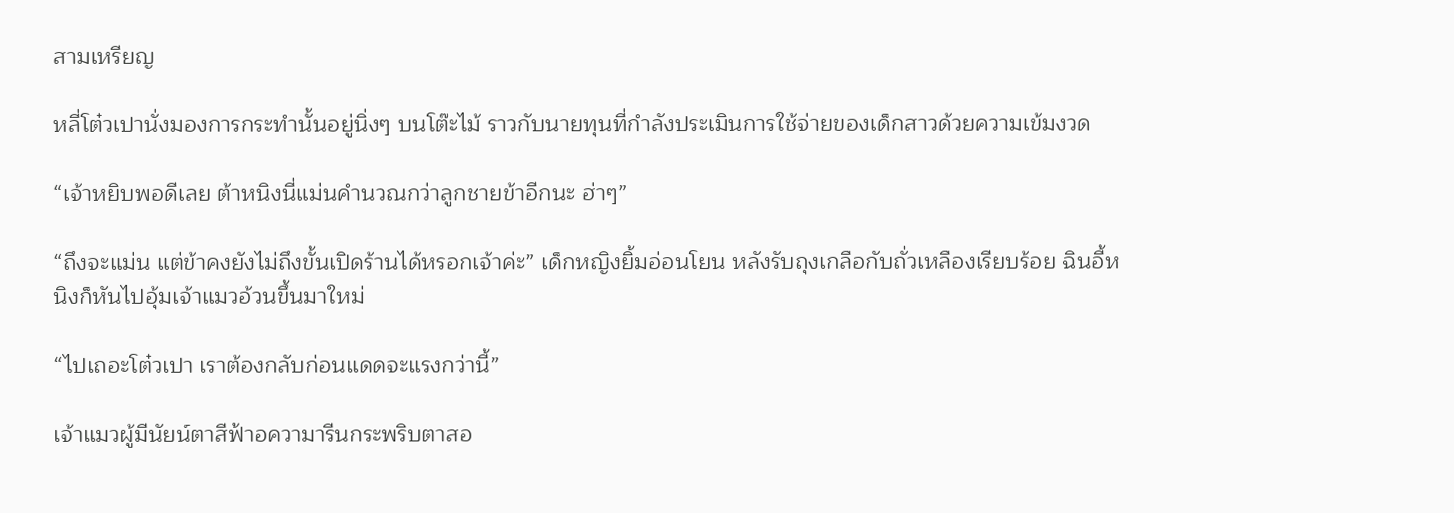สามเหรียญ

หลี่โต๋วเปานั่งมองการกระทำนั้นอยู่นิ่งๆ บนโต๊ะไม้ ราวกับนายทุนที่กำลังประเมินการใช้จ่ายของเด็กสาวด้วยความเข้มงวด

“เจ้าหยิบพอดีเลย ต้าหนิงนี่แม่นคำนวณกว่าลูกชายข้าอีกนะ ฮ่าๆ”

“ถึงจะแม่น แต่ข้าคงยังไม่ถึงขั้นเปิดร้านได้หรอกเจ้าค่ะ” เด็กหญิงยิ้มอ่อนโยน หลังรับถุงเกลือกับถั่วเหลืองเรียบร้อย ฉินอี้หนิงก็หันไปอุ้มเจ้าแมวอ้วนขึ้นมาใหม่

“ไปเถอะโต๋วเปา เราต้องกลับก่อนแดดจะแรงกว่านี้”

เจ้าแมวผู้มีนัยน์ตาสีฟ้าอความารีนกระพริบตาสอ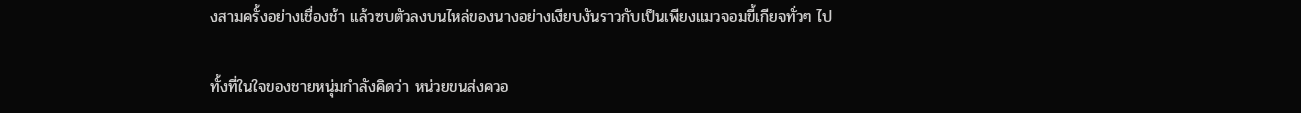งสามครั้งอย่างเชื่องช้า แล้วซบตัวลงบนไหล่ของนางอย่างเงียบงันราวกับเป็นเพียงแมวจอมขี้เกียจทั่วๆ ไป

ทั้งที่ในใจของชายหนุ่มกำลังคิดว่า หน่วยขนส่งควอ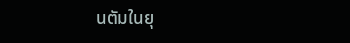นตัมในยุ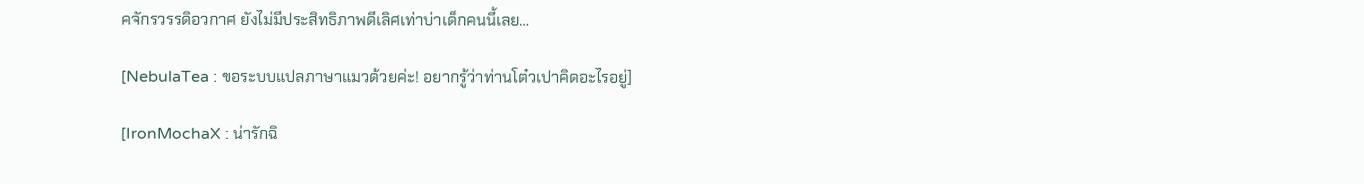คจักรวรรดิอวกาศ ยังไม่มีประสิทธิภาพดีเลิศเท่าบ่าเด็กคนนี้เลย…

[NebulaTea : ขอระบบแปลภาษาแมวด้วยค่ะ! อยากรู้ว่าท่านโต๋วเปาคิดอะไรอยู่]

[IronMochaX : น่ารักฉิ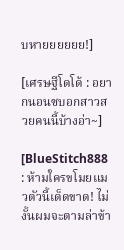บหายยยยยย!]

[เศรษฐีโดโด้ : อยากนอนซบอกสาวสวยคนนี้บ้างอ่า~]

[BlueStitch888 : ห้ามใครขโมยแมวตัวนี้เด็ดขาด! ไม่งั้นผมจะตามล่าข้า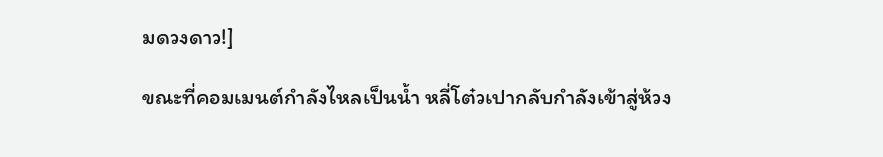มดวงดาว!]

ขณะที่คอมเมนต์กำลังไหลเป็นน้ำ หลี่โต๋วเปากลับกำลังเข้าสู่ห้วง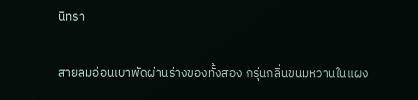นิทรา

สายลมอ่อนเบาพัดผ่านร่างของทั้งสอง กรุ่นกลิ่นขนมหวานในแผง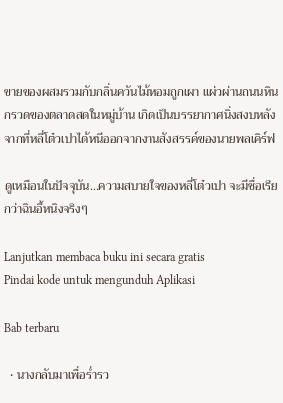ขายของผสมรวมกับกลิ่นควันไม้หอมถูกเผา แผ่วผ่านถนนหินกรวดของตลาดสดในหมู่บ้าน เกิดเป็นบรรยากาศนิ่งสงบหลังจากที่หลี่โต๋วเปาได้หนีออกจากงานสังสรรค์ของนายพลเคิร์ฟ

ดูเหมือนในปัจจุบัน…ความสบายใจของหลี่โต๋วเปา จะมีชื่อเรียกว่าฉินอี้หนิงจริงๆ

Lanjutkan membaca buku ini secara gratis
Pindai kode untuk mengunduh Aplikasi

Bab terbaru

  • นางกลับมาเพื่อร่ำรว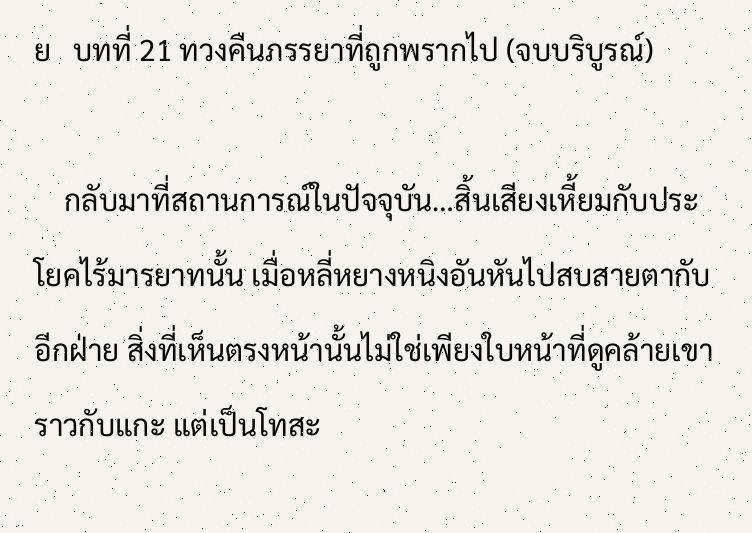ย   บทที่ 21 ทวงคืนภรรยาที่ถูกพรากไป (จบบริบูรณ์)

    กลับมาที่สถานการณ์ในปัจจุบัน…สิ้นเสียงเหี้ยมกับประโยคไร้มารยาทนั้น เมื่อหลี่หยางหนิงอันหันไปสบสายตากับอีกฝ่าย สิ่งที่เห็นตรงหน้านั้นไม่ใช่เพียงใบหน้าที่ดูคล้ายเขาราวกับแกะ แต่เป็นโทสะ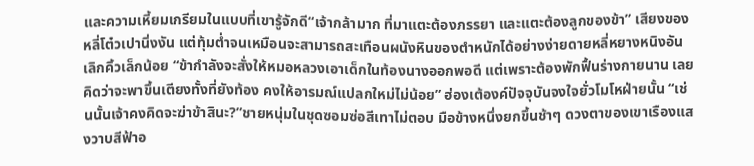และความเหี้ยมเกรียมในแบบที่เขารู้จักดี“เจ้ากล้ามาก ที่มาแตะต้องภรรยา และแตะต้องลูกของข้า” เสียงของหลี่โต๋วเปานิ่งงัน แต่ทุ้มต่ำจนเหมือนจะสามารถสะเทือนผนังหินของตำหนักได้อย่างง่ายดายหลี่หยางหนิงอันเลิกคิ้วเล็กน้อย “ข้ากำลังจะสั่งให้หมอหลวงเอาเด็กในท้องนางออกพอดี แต่เพราะต้องพักฟื้นร่างกายนาน เลยคิดว่าจะพาขึ้นเตียงทั้งที่ยังท้อง คงให้อารมณ์แปลกใหม่ไม่น้อย” ฮ่องเต้องค์ปัจจุบันจงใจยั่วโมโหฝ่ายนั้น “เช่นนั้นเจ้าคงคิดจะฆ่าข้าสินะ?”ชายหนุ่มในชุดซอมซ่อสีเทาไม่ตอบ มือข้างหนึ่งยกขึ้นช้าๆ ดวงตาของเขาเรืองแสงวาบสีฟ้าอ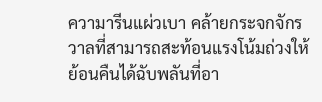ความารีนแผ่วเบา คล้ายกระจกจักรวาลที่สามารถสะท้อนแรงโน้มถ่วงให้ย้อนคืนได้ฉับพลันที่อา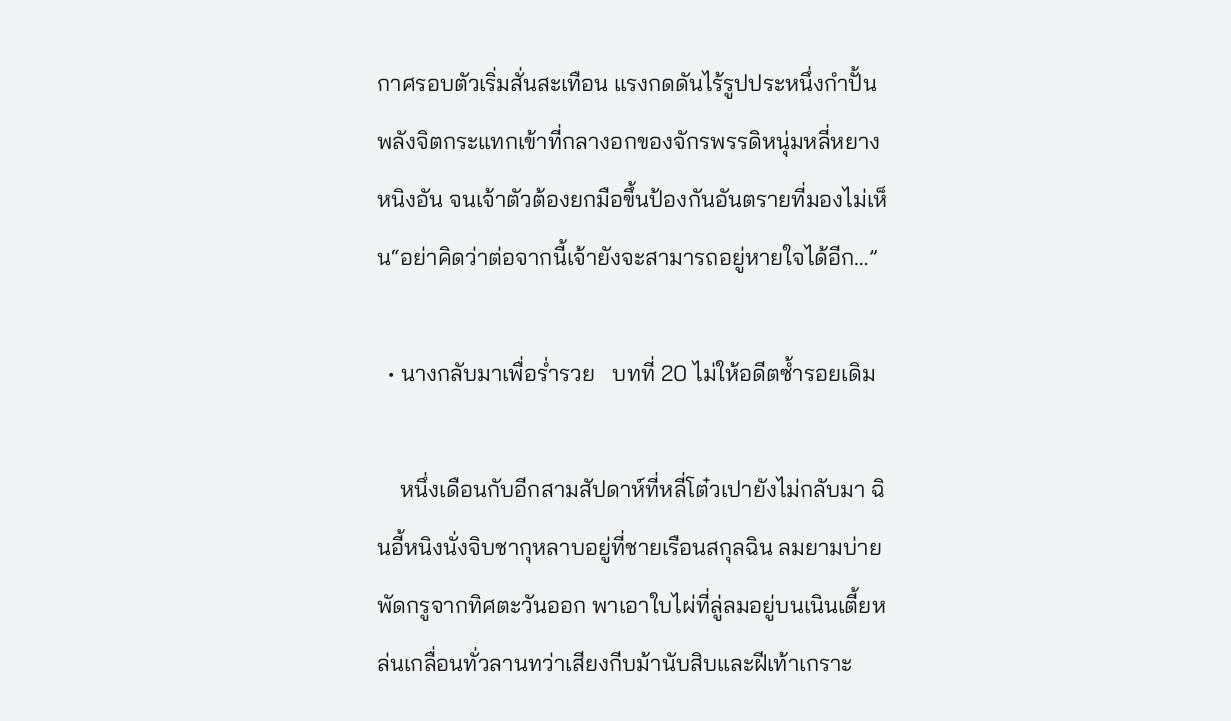กาศรอบตัวเริ่มสั่นสะเทือน แรงกดดันไร้รูปประหนึ่งกำปั้นพลังจิตกระแทกเข้าที่กลางอกของจักรพรรดิหนุ่มหลี่หยางหนิงอัน จนเจ้าตัวต้องยกมือขึ้นป้องกันอันตรายที่มองไม่เห็น“อย่าคิดว่าต่อจากนี้เจ้ายังจะสามารถอยู่หายใจได้อีก…”

  • นางกลับมาเพื่อร่ำรวย   บทที่ 20 ไม่ให้อดีตซ้ำรอยเดิม

    หนึ่งเดือนกับอีกสามสัปดาห์ที่หลี่โต๋วเปายังไม่กลับมา ฉินอี้หนิงนั่งจิบชากุหลาบอยู่ที่ชายเรือนสกุลฉิน ลมยามบ่ายพัดกรูจากทิศตะวันออก พาเอาใบไผ่ที่ลู่ลมอยู่บนเนินเตี้ยหล่นเกลื่อนทั่วลานทว่าเสียงกีบม้านับสิบและฝีเท้าเกราะ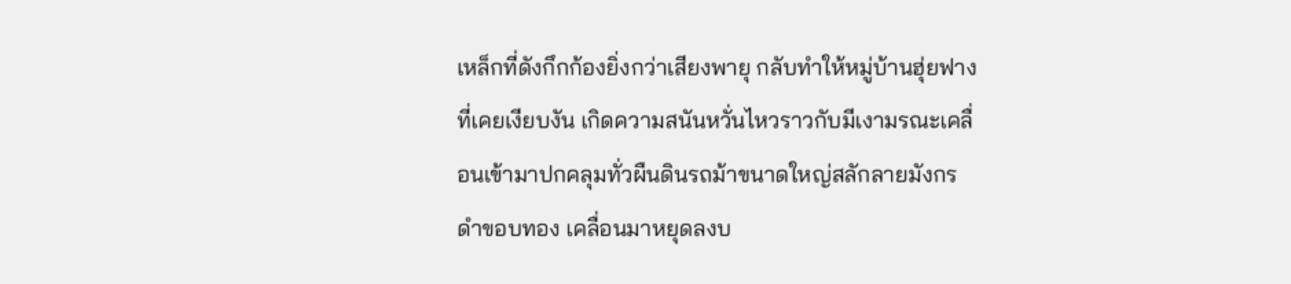เหล็กที่ดังกึกก้องยิ่งกว่าเสียงพายุ กลับทำให้หมู่บ้านฮุ่ยฟางที่เคยเงียบงัน เกิดความสนันหวั่นไหวราวกับมีเงามรณะเคลื่อนเข้ามาปกคลุมทั่วผืนดินรถม้าขนาดใหญ่สลักลายมังกรดำขอบทอง เคลื่อนมาหยุดลงบ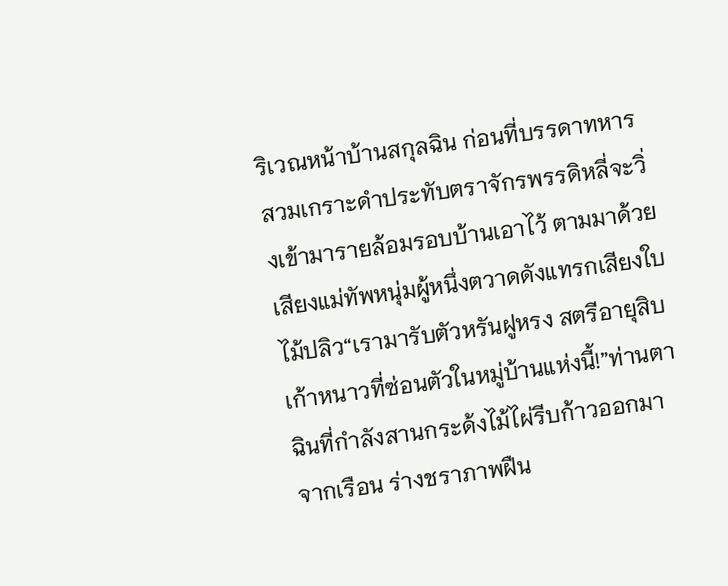ริเวณหน้าบ้านสกุลฉิน ก่อนที่บรรดาทหารสวมเกราะดำประทับตราจักรพรรดิหลี่จะวิ่งเข้ามารายล้อมรอบบ้านเอาไว้ ตามมาด้วยเสียงแม่ทัพหนุ่มผู้หนึ่งตวาดดังแทรกเสียงใบไม้ปลิว“เรามารับตัวหรันฝูหรง สตรีอายุสิบเก้าหนาวที่ซ่อนตัวในหมู่บ้านแห่งนี้!”ท่านตาฉินที่กำลังสานกระด้งไม้ไผ่รีบก้าวออกมาจากเรือน ร่างชราภาพฝืน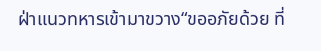ฝ่าแนวทหารเข้ามาขวาง“ขออภัยด้วย ที่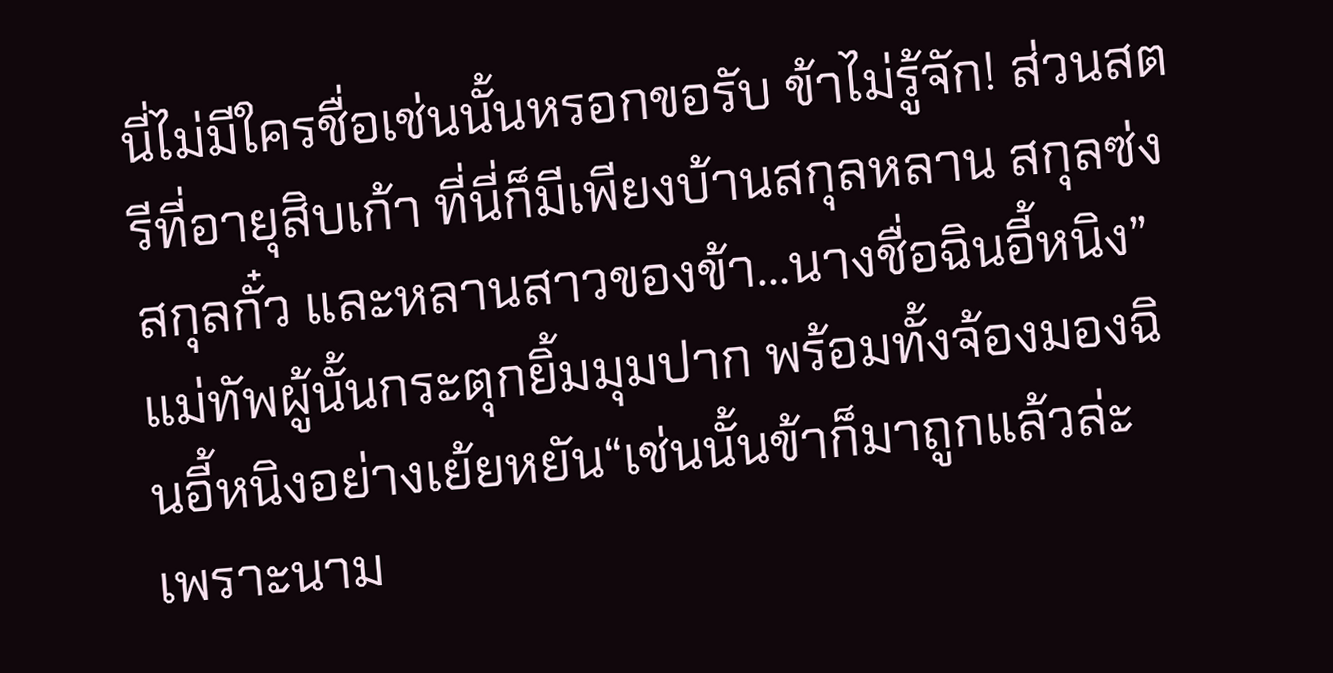นี่ไม่มีใครชื่อเช่นนั้นหรอกขอรับ ข้าไม่รู้จัก! ส่วนสตรีที่อายุสิบเก้า ที่นี่ก็มีเพียงบ้านสกุลหลาน สกุลซ่ง สกุลกั๋ว และหลานสาวของข้า…นางชื่อฉินอี้หนิง”แม่ทัพผู้นั้นกระตุกยิ้มมุมปาก พร้อมทั้งจ้องมองฉินอี้หนิงอย่างเย้ยหยัน“เช่นนั้นข้าก็มาถูกแล้วล่ะ เพราะนาม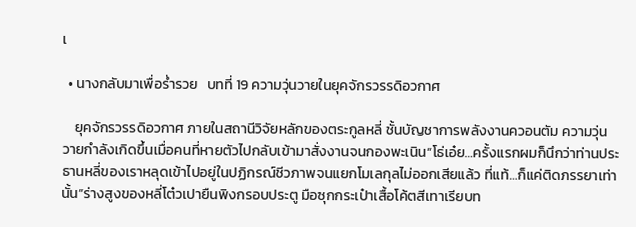เ

  • นางกลับมาเพื่อร่ำรวย   บทที่ 19 ความวุ่นวายในยุคจักรวรรดิอวกาศ

    ยุคจักรวรรดิอวกาศ ภายในสถานีวิจัยหลักของตระกูลหลี่ ชั้นบัญชาการพลังงานควอนตัม ความวุ่นวายกำลังเกิดขึ้นเมื่อคนที่หายตัวไปกลับเข้ามาสั่งงานจนกองพะเนิน“โธ่เอ๋ย…ครั้งแรกผมก็นึกว่าท่านประธานหลี่ของเราหลุดเข้าไปอยู่ในปฏิกรณ์ชีวภาพจนแยกโมเลกุลไม่ออกเสียแล้ว ที่แท้…ก็แค่ติดภรรยาเท่านั้น”ร่างสูงของหลี่โต๋วเปายืนพิงกรอบประตู มือซุกกระเป๋าเสื้อโค้ตสีเทาเรียบท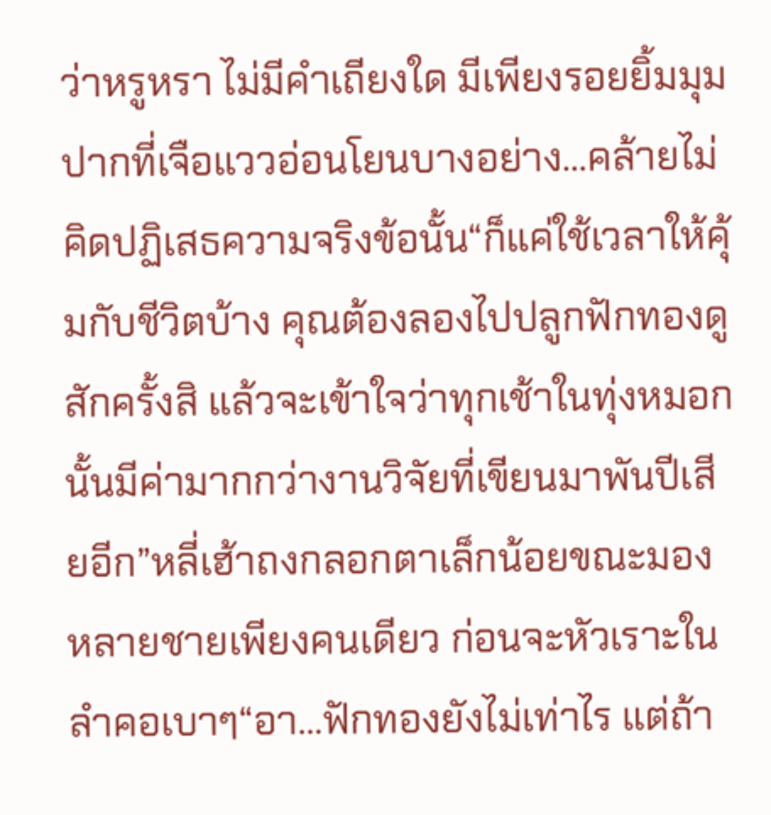ว่าหรูหรา ไม่มีคำเถียงใด มีเพียงรอยยิ้มมุมปากที่เจือแววอ่อนโยนบางอย่าง…คล้ายไม่คิดปฏิเสธความจริงข้อนั้น“ก็แค่ใช้เวลาให้คุ้มกับชีวิตบ้าง คุณต้องลองไปปลูกฟักทองดูสักครั้งสิ แล้วจะเข้าใจว่าทุกเช้าในทุ่งหมอกนั้นมีค่ามากกว่างานวิจัยที่เขียนมาพันปีเสียอีก”หลี่เฮ้าถงกลอกตาเล็กน้อยขณะมองหลายชายเพียงคนเดียว ก่อนจะหัวเราะในลำคอเบาๆ“อา…ฟักทองยังไม่เท่าไร แต่ถ้า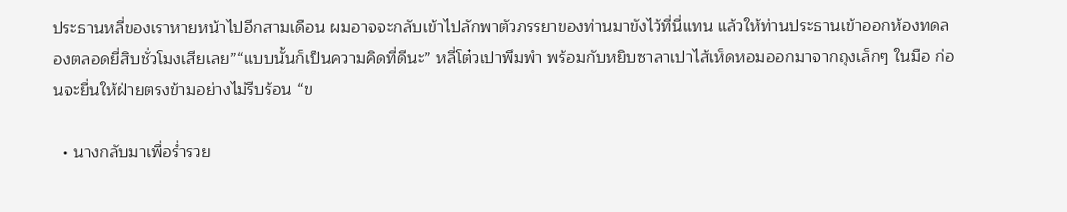ประธานหลี่ของเราหายหน้าไปอีกสามเดือน ผมอาจจะกลับเข้าไปลักพาตัวภรรยาของท่านมาขังไว้ที่นี่แทน แล้วให้ท่านประธานเข้าออกห้องทดลองตลอดยี่สิบชั่วโมงเสียเลย”“แบบนั้นก็เป็นความคิดที่ดีนะ” หลี่โต๋วเปาพึมพำ พร้อมกับหยิบซาลาเปาไส้เห็ดหอมออกมาจากถุงเล็กๆ ในมือ ก่อนจะยื่นให้ฝ่ายตรงข้ามอย่างไม่รีบร้อน “ข

  • นางกลับมาเพื่อร่ำรวย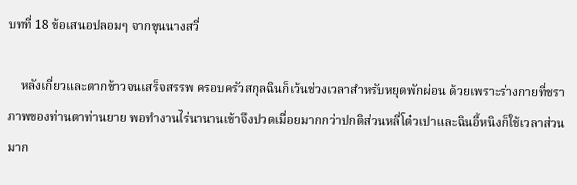บทที่ 18 ข้อเสนอปลอมๆ จากขุนนางสวี่

    หลังเกี่ยวและตากข้าวจนเสร็จสรรพ ครอบครัวสกุลฉินก็เว้นช่วงเวลาสำหรับหยุดพักผ่อน ด้วยเพราะร่างกายที่ชราภาพของท่านตาท่านยาย พอทำงานไร่นานานเข้าจึงปวดเมื่อยมากกว่าปกติส่วนหลี่โต๋วเปาและฉินอี้หนิงก็ใช้เวลาส่วนมาก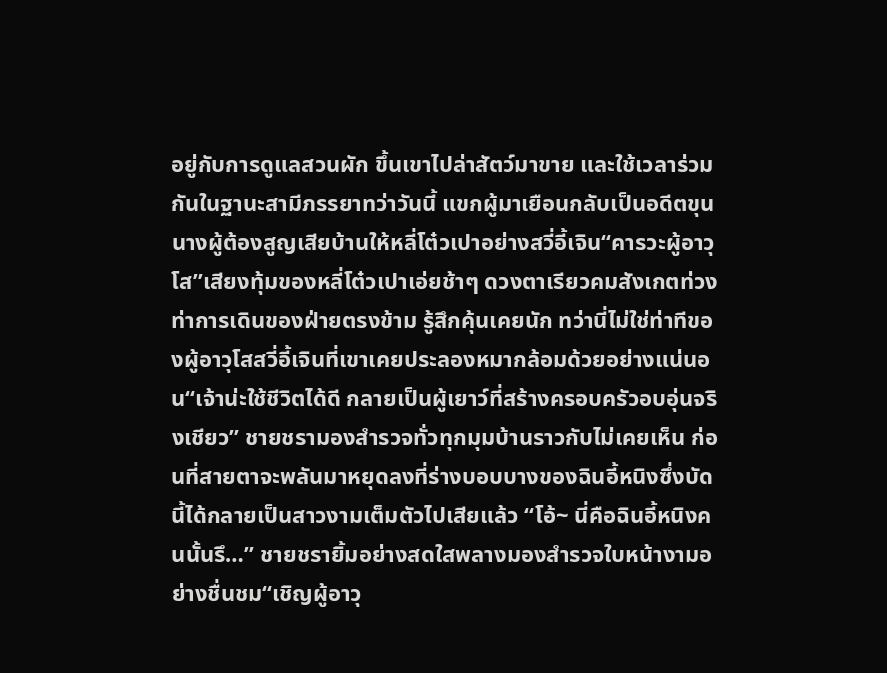อยู่กับการดูแลสวนผัก ขึ้นเขาไปล่าสัตว์มาขาย และใช้เวลาร่วมกันในฐานะสามีภรรยาทว่าวันนี้ แขกผู้มาเยือนกลับเป็นอดีตขุนนางผู้ต้องสูญเสียบ้านให้หลี่โต๋วเปาอย่างสวี่อี้เจิน“คารวะผู้อาวุโส”เสียงทุ้มของหลี่โต๋วเปาเอ่ยช้าๆ ดวงตาเรียวคมสังเกตท่วงท่าการเดินของฝ่ายตรงข้าม รู้สึกคุ้นเคยนัก ทว่านี่ไม่ใช่ท่าทีของผู้อาวุโสสวี่อี้เจินที่เขาเคยประลองหมากล้อมด้วยอย่างแน่นอน“เจ้าน่ะใช้ชีวิตได้ดี กลายเป็นผู้เยาว์ที่สร้างครอบครัวอบอุ่นจริงเชียว” ชายชรามองสำรวจทั่วทุกมุมบ้านราวกับไม่เคยเห็น ก่อนที่สายตาจะพลันมาหยุดลงที่ร่างบอบบางของฉินอี้หนิงซึ่งบัดนี้ได้กลายเป็นสาวงามเต็มตัวไปเสียแล้ว “โอ้~ นี่คือฉินอี้หนิงคนนั้นรึ…” ชายชรายิ้มอย่างสดใสพลางมองสำรวจใบหน้างามอย่างชื่นชม“เชิญผู้อาวุ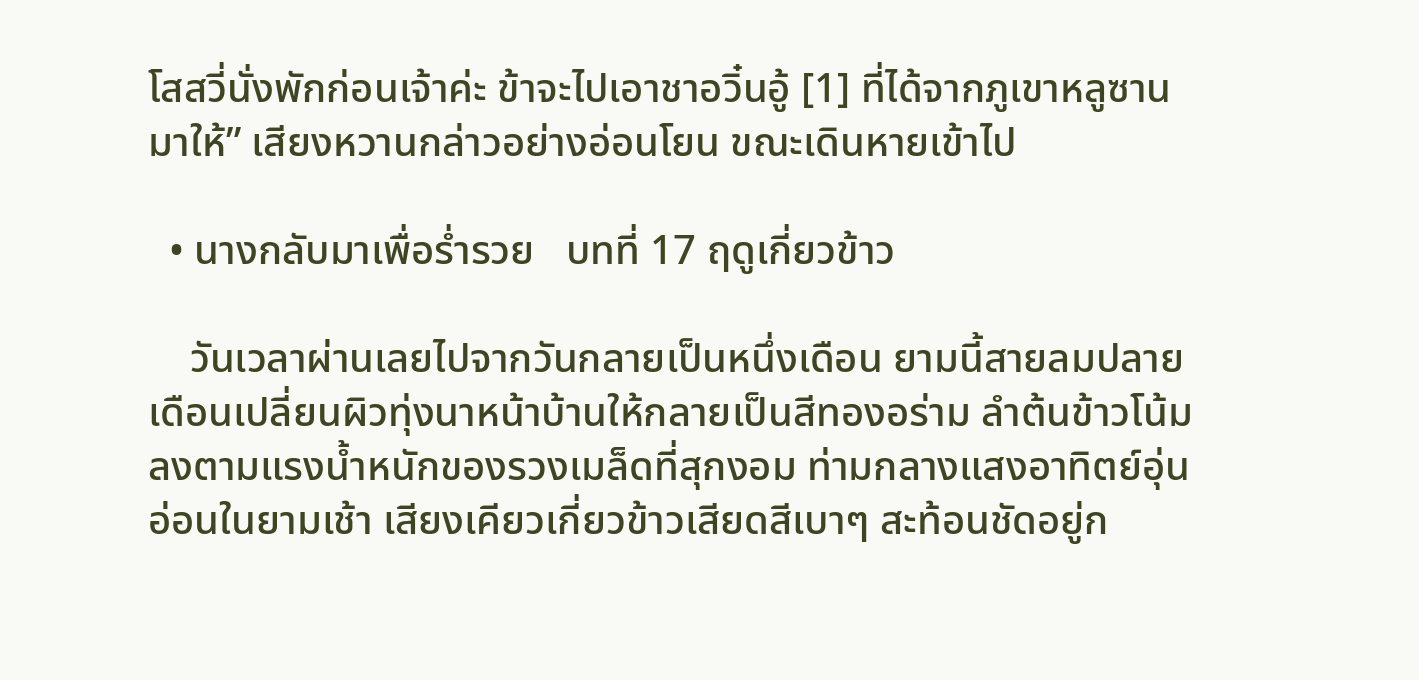โสสวี่นั่งพักก่อนเจ้าค่ะ ข้าจะไปเอาชาอวิ๋นอู้ [1] ที่ได้จากภูเขาหลูซานมาให้” เสียงหวานกล่าวอย่างอ่อนโยน ขณะเดินหายเข้าไป

  • นางกลับมาเพื่อร่ำรวย   บทที่ 17 ฤดูเกี่ยวข้าว

    วันเวลาผ่านเลยไปจากวันกลายเป็นหนึ่งเดือน ยามนี้สายลมปลายเดือนเปลี่ยนผิวทุ่งนาหน้าบ้านให้กลายเป็นสีทองอร่าม ลำต้นข้าวโน้มลงตามแรงน้ำหนักของรวงเมล็ดที่สุกงอม ท่ามกลางแสงอาทิตย์อุ่นอ่อนในยามเช้า เสียงเคียวเกี่ยวข้าวเสียดสีเบาๆ สะท้อนชัดอยู่ก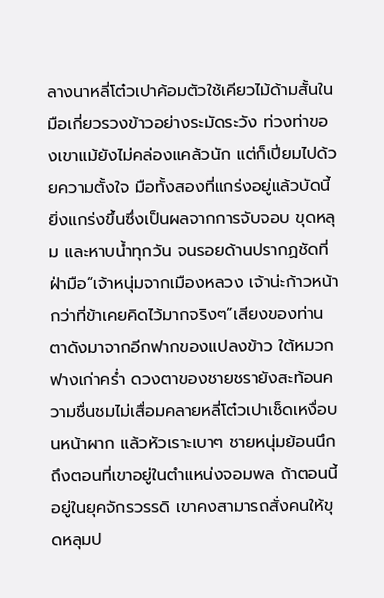ลางนาหลี่โต๋วเปาค้อมตัวใช้เคียวไม้ด้ามสั้นในมือเกี่ยวรวงข้าวอย่างระมัดระวัง ท่วงท่าของเขาแม้ยังไม่คล่องแคล้วนัก แต่ก็เปี่ยมไปด้วยความตั้งใจ มือทั้งสองที่แกร่งอยู่แล้วบัดนี้ยิ่งแกร่งขึ้นซึ่งเป็นผลจากการจับจอบ ขุดหลุม และหาบน้ำทุกวัน จนรอยด้านปรากฏชัดที่ฝ่ามือ“เจ้าหนุ่มจากเมืองหลวง เจ้าน่ะก้าวหน้ากว่าที่ข้าเคยคิดไว้มากจริงๆ”เสียงของท่านตาดังมาจากอีกฟากของแปลงข้าว ใต้หมวกฟางเก่าคร่ำ ดวงตาของชายชรายังสะท้อนความชื่นชมไม่เสื่อมคลายหลี่โต๋วเปาเช็ดเหงื่อบนหน้าผาก แล้วหัวเราะเบาๆ ชายหนุ่มย้อนนึกถึงตอนที่เขาอยู่ในตำแหน่งจอมพล ถ้าตอนนี้อยู่ในยุคจักรวรรดิ เขาคงสามารถสั่งคนให้ขุดหลุมป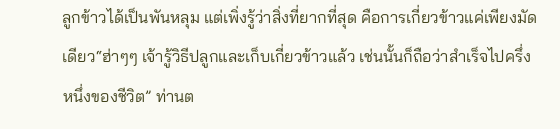ลูกข้าวได้เป็นพันหลุม แต่เพิ่งรู้ว่าสิ่งที่ยากที่สุด คือการเกี่ยวข้าวแค่เพียงมัดเดียว“ฮ่าๆๆ เจ้ารู้วิธีปลูกและเก็บเกี่ยวข้าวแล้ว เช่นนั้นก็ถือว่าสำเร็จไปครึ่งหนึ่งของชีวิต” ท่านต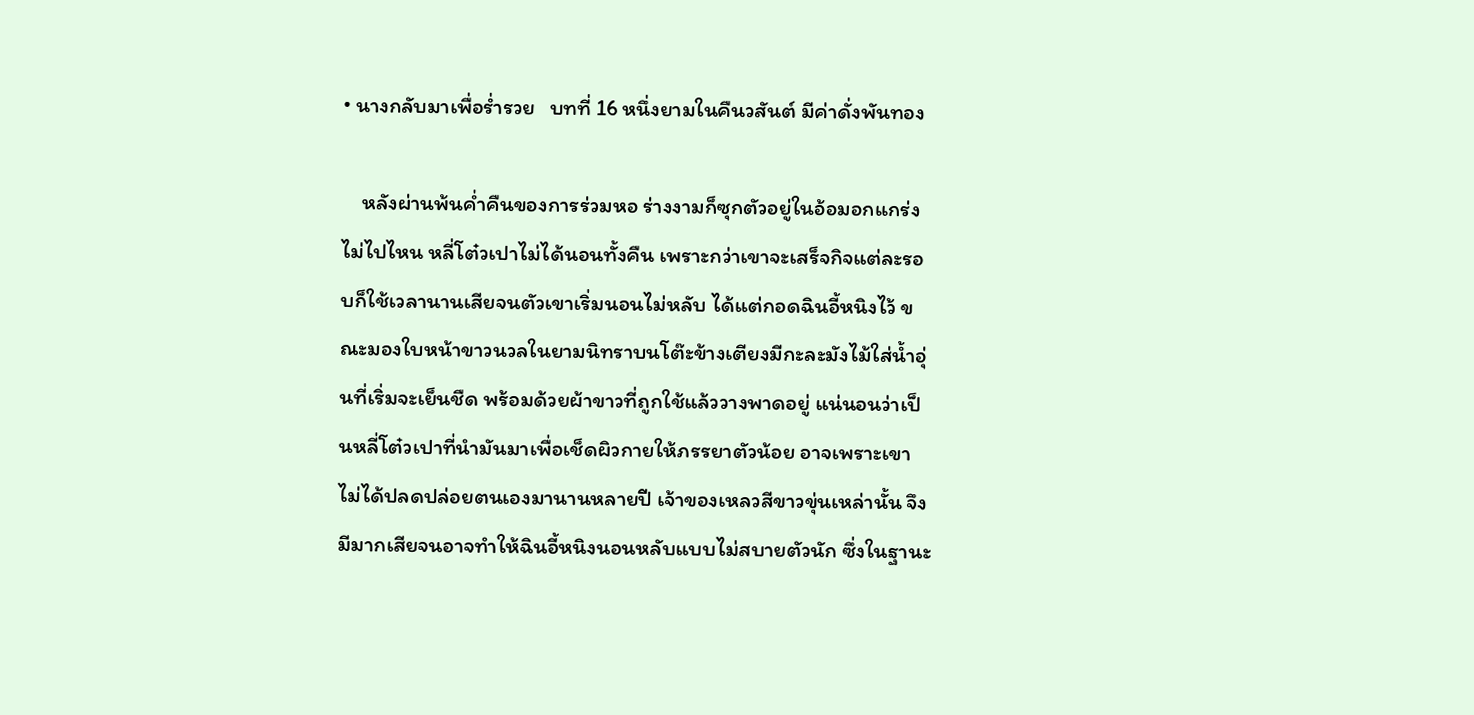• นางกลับมาเพื่อร่ำรวย   บทที่ 16 หนึ่งยามในคืนวสันต์ มีค่าดั่งพันทอง

    หลังผ่านพ้นค่ำคืนของการร่วมหอ ร่างงามก็ซุกตัวอยู่ในอ้อมอกแกร่งไม่ไปไหน หลี่โต๋วเปาไม่ได้นอนทั้งคืน เพราะกว่าเขาจะเสร็จกิจแต่ละรอบก็ใช้เวลานานเสียจนตัวเขาเริ่มนอนไม่หลับ ได้แต่กอดฉินอี้หนิงไว้ ขณะมองใบหน้าขาวนวลในยามนิทราบนโต๊ะข้างเตียงมีกะละมังไม้ใส่น้ำอุ่นที่เริ่มจะเย็นชืด พร้อมด้วยผ้าขาวที่ถูกใช้แล้ววางพาดอยู่ แน่นอนว่าเป็นหลี่โต๋วเปาที่นำมันมาเพื่อเช็ดผิวกายให้ภรรยาตัวน้อย อาจเพราะเขาไม่ได้ปลดปล่อยตนเองมานานหลายปี เจ้าของเหลวสีขาวขุ่นเหล่านั้น จึงมีมากเสียจนอาจทำให้ฉินอี้หนิงนอนหลับแบบไม่สบายตัวนัก ซึ่งในฐานะ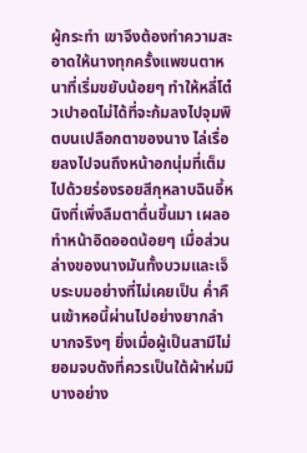ผู้กระทำ เขาจึงต้องทำความสะอาดให้นางทุกครั้งแพขนตาหนาที่เริ่มขยับน้อยๆ ทำให้หลี่โต๋วเปาอดไม่ได้ที่จะก้มลงไปจุมพิตบนเปลือกตาของนาง ไล่เรื่อยลงไปจนถึงหน้าอกนุ่มที่เต็มไปด้วยร่องรอยสีกุหลาบฉินอี้หนิงที่เพิ่งลืมตาตื่นขึ้นมา เผลอทำหน้าอิดออดน้อยๆ เมื่อส่วนล่างของนางมันทั้งบวมและเจ็บระบมอย่างที่ไม่เคยเป็น ค่ำคืนเข้าหอนี้ผ่านไปอย่างยากลำบากจริงๆ ยิ่งเมื่อผู้เป็นสามีไม่ยอมจบดังที่ควรเป็นใต้ผ้าห่มมีบางอย่าง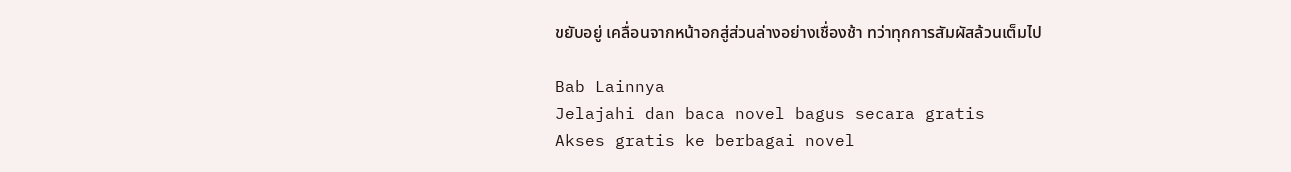ขยับอยู่ เคลื่อนจากหน้าอกสู่ส่วนล่างอย่างเชื่องช้า ทว่าทุกการสัมผัสล้วนเต็มไป

Bab Lainnya
Jelajahi dan baca novel bagus secara gratis
Akses gratis ke berbagai novel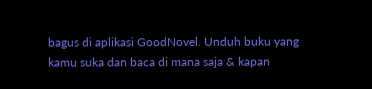bagus di aplikasi GoodNovel. Unduh buku yang kamu suka dan baca di mana saja & kapan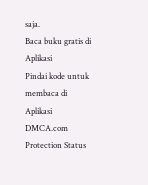saja.
Baca buku gratis di Aplikasi
Pindai kode untuk membaca di Aplikasi
DMCA.com Protection Status